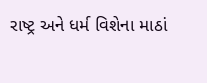રાષ્ટ્ર અને ધર્મ વિશેના માઠાં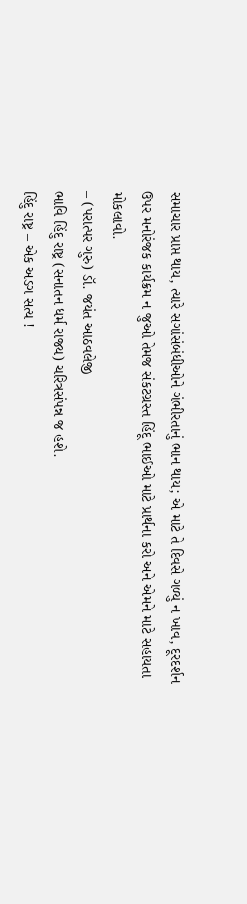સમાચાર પ્રાપ્ત થાય, ત્યારે સગાંસંબંધીઓને ગંભીરતાનું ભાન થાય; એ માટે તે દિવસે ગળ્યું ન ખાવ, દૂરદર્શન ઉપર મનોરંજક કાર્યક્રમ ન જુઓ તેમજ સંકટગ્રસ્ત હિંદૂ ભાઈઓ માટે પ્રાર્થના કરો અને એમને માટે સહાયતા મોકલાવો.
– (પરાત્પર ગુરુ) ડૉ. જયંત આઠવલેજી
ભાવિ હિંદુ રાષ્ટ્ર (સનાતન ધર્મ રાજ્ય) ચરિત્રસંપન્ન જ હશે.
હિંદુ રાષ્ટ્ર – એક અડગ સત્ય !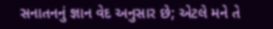સનાતનનું જ્ઞાન વેદ અનુસાર છે; એટલે મને તે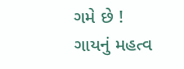ગમે છે !
ગાયનું મહત્વ